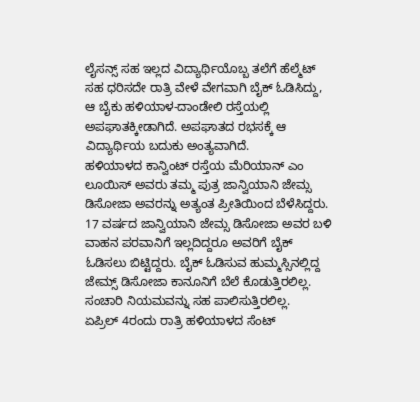ಲೈಸನ್ಸ್ ಸಹ ಇಲ್ಲದ ವಿದ್ಯಾರ್ಥಿಯೊಬ್ಬ ತಲೆಗೆ ಹೆಲ್ಮೆಟ್ ಸಹ ಧರಿಸದೇ ರಾತ್ರಿ ವೇಳೆ ವೇಗವಾಗಿ ಬೈಕ್ ಓಡಿಸಿದ್ದು, ಆ ಬೈಕು ಹಳಿಯಾಳ-ದಾಂಡೇಲಿ ರಸ್ತೆಯಲ್ಲಿ ಅಪಘಾತಕ್ಕೀಡಾಗಿದೆ. ಅಪಘಾತದ ರಭಸಕ್ಕೆ ಆ ವಿದ್ಯಾರ್ಥಿಯ ಬದುಕು ಅಂತ್ಯವಾಗಿದೆ.
ಹಳಿಯಾಳದ ಕಾನ್ವಿಂಟ್ ರಸ್ತೆಯ ಮೆರಿಯಾನ್ ಎಂ ಲೂಯಿಸ್ ಅವರು ತಮ್ಮ ಪುತ್ರ ಜಾನ್ವಿಯಾನಿ ಜೇಮ್ಸ ಡಿಸೋಜಾ ಅವರನ್ನು ಅತ್ಯಂತ ಪ್ರೀತಿಯಿಂದ ಬೆಳೆಸಿದ್ದರು. 17 ವರ್ಷದ ಜಾನ್ವಿಯಾನಿ ಜೇಮ್ಸ ಡಿಸೋಜಾ ಅವರ ಬಳಿ ವಾಹನ ಪರವಾನಿಗೆ ಇಲ್ಲದಿದ್ದರೂ ಅವರಿಗೆ ಬೈಕ್ ಓಡಿಸಲು ಬಿಟ್ಟಿದ್ದರು. ಬೈಕ್ ಓಡಿಸುವ ಹುಮ್ಮಸ್ಸಿನಲ್ಲಿದ್ದ ಜೇಮ್ಸ್ ಡಿಸೋಜಾ ಕಾನೂನಿಗೆ ಬೆಲೆ ಕೊಡುತ್ತಿರಲಿಲ್ಲ. ಸಂಚಾರಿ ನಿಯಮವನ್ನು ಸಹ ಪಾಲಿಸುತ್ತಿರಲಿಲ್ಲ.
ಏಪ್ರಿಲ್ 4ರಂದು ರಾತ್ರಿ ಹಳಿಯಾಳದ ಸೆಂಟ್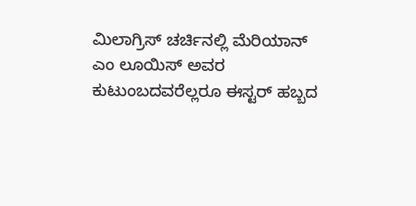ಮಿಲಾಗ್ರಿಸ್ ಚರ್ಚಿನಲ್ಲಿ ಮೆರಿಯಾನ್ ಎಂ ಲೂಯಿಸ್ ಅವರ ಕುಟುಂಬದವರೆಲ್ಲರೂ ಈಸ್ಟರ್ ಹಬ್ಬದ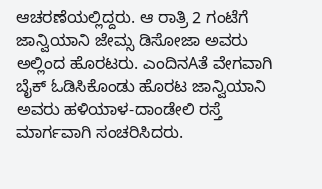ಆಚರಣೆಯಲ್ಲಿದ್ದರು. ಆ ರಾತ್ರಿ 2 ಗಂಟೆಗೆ ಜಾನ್ವಿಯಾನಿ ಜೇಮ್ಸ ಡಿಸೋಜಾ ಅವರು ಅಲ್ಲಿಂದ ಹೊರಟರು. ಎಂದಿನAತೆ ವೇಗವಾಗಿ ಬೈಕ್ ಓಡಿಸಿಕೊಂಡು ಹೊರಟ ಜಾನ್ವಿಯಾನಿ ಅವರು ಹಳಿಯಾಳ-ದಾಂಡೇಲಿ ರಸ್ತೆ ಮಾರ್ಗವಾಗಿ ಸಂಚರಿಸಿದರು.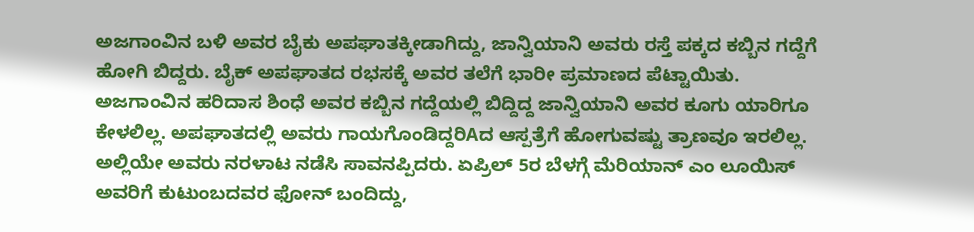ಅಜಗಾಂವಿನ ಬಳಿ ಅವರ ಬೈಕು ಅಪಘಾತಕ್ಕೀಡಾಗಿದ್ದು, ಜಾನ್ವಿಯಾನಿ ಅವರು ರಸ್ತೆ ಪಕ್ಕದ ಕಬ್ಬಿನ ಗದ್ದೆಗೆ ಹೋಗಿ ಬಿದ್ದರು. ಬೈಕ್ ಅಪಘಾತದ ರಭಸಕ್ಕೆ ಅವರ ತಲೆಗೆ ಭಾರೀ ಪ್ರಮಾಣದ ಪೆಟ್ಟಾಯಿತು.
ಅಜಗಾಂವಿನ ಹರಿದಾಸ ಶಿಂಧೆ ಅವರ ಕಬ್ಬಿನ ಗದ್ದೆಯಲ್ಲಿ ಬಿದ್ದಿದ್ದ ಜಾನ್ವಿಯಾನಿ ಅವರ ಕೂಗು ಯಾರಿಗೂ ಕೇಳಲಿಲ್ಲ. ಅಪಘಾತದಲ್ಲಿ ಅವರು ಗಾಯಗೊಂಡಿದ್ದರಿAದ ಆಸ್ಪತ್ರೆಗೆ ಹೋಗುವಷ್ಟು ತ್ರಾಣವೂ ಇರಲಿಲ್ಲ. ಅಲ್ಲಿಯೇ ಅವರು ನರಳಾಟ ನಡೆಸಿ ಸಾವನಪ್ಪಿದರು. ಏಪ್ರಿಲ್ 5ರ ಬೆಳಗ್ಗೆ ಮೆರಿಯಾನ್ ಎಂ ಲೂಯಿಸ್ ಅವರಿಗೆ ಕುಟುಂಬದವರ ಫೋನ್ ಬಂದಿದ್ದು,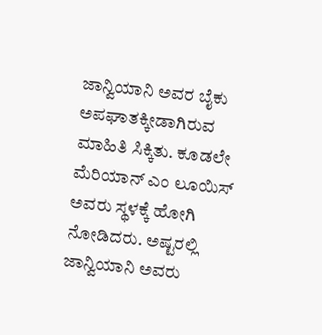ಜಾನ್ವಿಯಾನಿ ಅವರ ಬೈಕು ಅಪಘಾತಕ್ಕೀಡಾಗಿರುವ ಮಾಹಿತಿ ಸಿಕ್ಕಿತು. ಕೂಡಲೇ ಮೆರಿಯಾನ್ ಎಂ ಲೂಯಿಸ್ ಅವರು ಸ್ಥಳಕ್ಕೆ ಹೋಗಿ ನೋಡಿದರು. ಅಷ್ಟರಲ್ಲಿ ಜಾನ್ವಿಯಾನಿ ಅವರು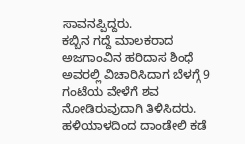ಸಾವನಪ್ಪಿದ್ದರು.
ಕಬ್ಬಿನ ಗದ್ದೆ ಮಾಲಕರಾದ ಅಜಗಾಂವಿನ ಹರಿದಾಸ ಶಿಂಧೆ ಅವರಲ್ಲಿ ವಿಚಾರಿಸಿದಾಗ ಬೆಳಗ್ಗೆ 9 ಗಂಟೆಯ ವೇಳೆಗೆ ಶವ ನೋಡಿರುವುದಾಗಿ ತಿಳಿಸಿದರು. ಹಳಿಯಾಳದಿಂದ ದಾಂಡೇಲಿ ಕಡೆ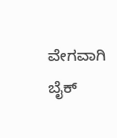ವೇಗವಾಗಿ ಬೈಕ್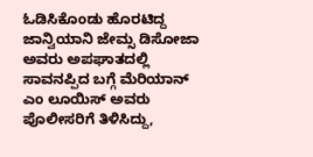ಓಡಿಸಿಕೊಂಡು ಹೊರಟಿದ್ದ ಜಾನ್ವಿಯಾನಿ ಜೇಮ್ಸ ಡಿಸೋಜಾ ಅವರು ಅಪಘಾತದಲ್ಲಿ ಸಾವನಪ್ಪಿದ ಬಗ್ಗೆ ಮೆರಿಯಾನ್ ಎಂ ಲೂಯಿಸ್ ಅವರು ಪೊಲೀಸರಿಗೆ ತಿಳಿಸಿದ್ದು,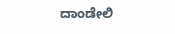ದಾಂಡೇಲಿ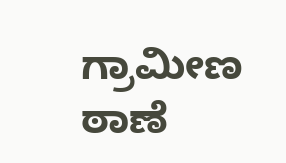ಗ್ರಾಮೀಣ ಠಾಣೆ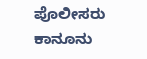ಪೊಲೀಸರು ಕಾನೂನು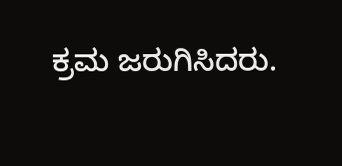ಕ್ರಮ ಜರುಗಿಸಿದರು.